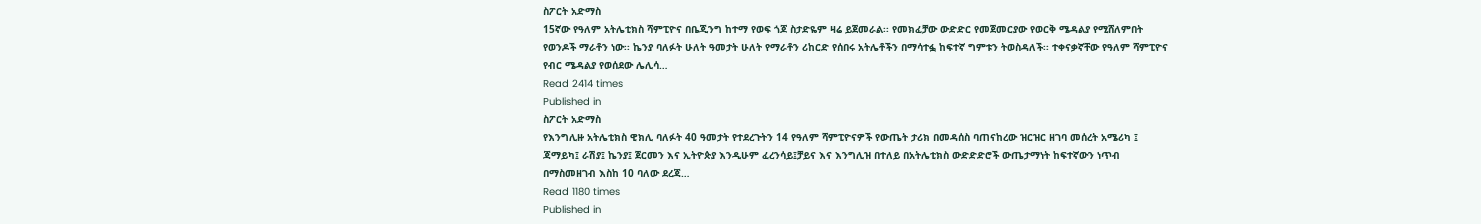ስፖርት አድማስ
15ኛው የዓለም አትሌቲክስ ሻምፒዮና በቤጂንግ ከተማ የወፍ ጎጆ ስታድዬም ዛሬ ይጀመራል፡፡ የመክፈቻው ውድድር የመጀመርያው የወርቅ ሜዳልያ የሚሸለምበት የወንዶች ማራቶን ነው፡፡ ኬንያ ባለፉት ሁለት ዓመታት ሁለት የማራቶን ሪከርድ የሰበሩ አትሌቶችን በማሳተፏ ከፍተኛ ግምቱን ትወስዳለች፡፡ ተቀናቃኛቸው የዓለም ሻምፒዮና የብር ሜዳልያ የወሰደው ሌሊሳ…
Read 2414 times
Published in
ስፖርት አድማስ
የእንግሊዙ አትሌቲክስ ዊክሊ ባለፉት 40 ዓመታት የተደረጉትን 14 የዓለም ሻምፒዮናዎች የውጤት ታሪክ በመዳሰስ ባጠናከረው ዝርዝር ዘገባ መሰረት አሜሪካ ፤ ጃማይካ፤ ራሽያ፤ ኬንያ፤ ጀርመን እና ኢትዮጵያ እንዲሁም ፈረንሳይ፤ቻይና እና እንግሊዝ በተለይ በአትሌቲክስ ውድድድሮች ውጤታማነት ከፍተኛውን ነጥብ በማስመዘገብ እስከ 10 ባለው ደረጃ…
Read 1180 times
Published in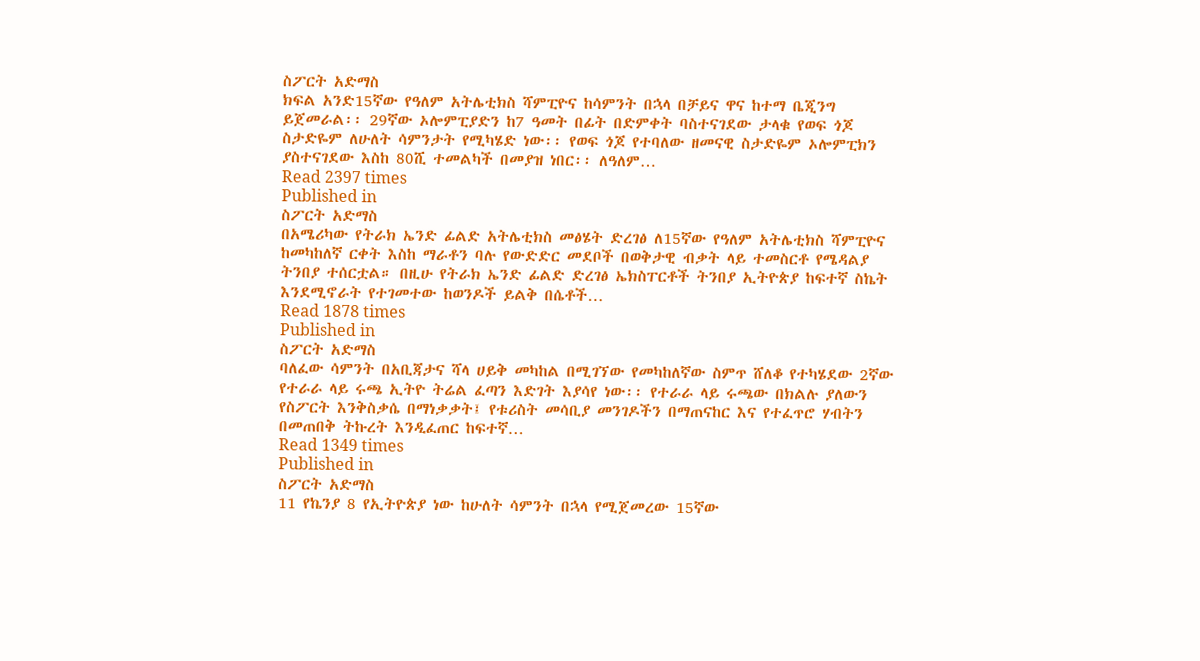ስፖርት አድማስ
ክፍል አንድ15ኛው የዓለም አትሌቲክስ ሻምፒዮና ከሳምንት በኋላ በቻይና ዋና ከተማ ቤጂንግ ይጀመራል፡፡ 29ኛው ኦሎምፒያድን ከ7 ዓመት በፊት በድምቀት ባስተናገደው ታላቁ የወፍ ጎጆ ስታድዬም ለሁለት ሳምንታት የሚካሄድ ነው፡፡ የወፍ ጎጆ የተባለው ዘመናዊ ስታድዬም ኦሎምፒክን ያስተናገደው እስከ 80ሺ ተመልካች በመያዝ ነበር፡፡ ለዓለም…
Read 2397 times
Published in
ስፖርት አድማስ
በአሜሪካው የትራክ ኤንድ ፊልድ አትሌቲክስ መፅሄት ድረገፅ ለ15ኛው የዓለም አትሌቲክስ ሻምፒዮና ከመካከለኛ ርቀት እስከ ማራቶን ባሉ የውድድር መደቦች በወቅታዊ ብቃት ላይ ተመስርቶ የሜዳልያ ትንበያ ተሰርቷል። በዚሁ የትራክ ኤንድ ፊልድ ድረገፅ ኤክስፐርቶች ትንበያ ኢትዮጵያ ከፍተኛ ስኬት እንደሚኖራት የተገመተው ከወንዶች ይልቅ በሴቶች…
Read 1878 times
Published in
ስፖርት አድማስ
ባለፈው ሳምንት በአቢጃታና ሻላ ሀይቅ መካከል በሚገኘው የመካከለኛው ስምጥ ሸለቆ የተካሄደው 2ኛው የተራራ ላይ ሩጫ ኢትዮ ትሬል ፈጣን እድገት እያሳየ ነው፡፡ የተራራ ላይ ሩጫው በክልሉ ያለውን የስፖርት እንቅስቃሴ በማነቃቃት፤ የቱሪስት መሳቢያ መንገዶችን በማጠናከር እና የተፈጥሮ ሃብትን በመጠበቅ ትኩረት እንዲፈጠር ከፍተኛ…
Read 1349 times
Published in
ስፖርት አድማስ
11 የኬንያ 8 የኢትዮጵያ ነው ከሁለት ሳምንት በኋላ የሚጀመረው 15ኛው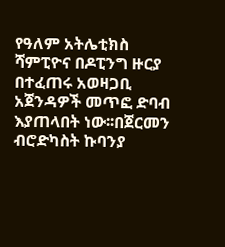የዓለም አትሌቲክስ ሻምፒዮና በዶፒንግ ዙርያ በተፈጠሩ አወዛጋቢ አጀንዳዎች መጥፎ ድባብ እያጠላበት ነው፡፡በጀርመን ብሮድካስት ኩባንያ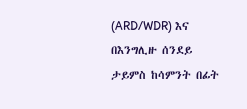(ARD/WDR) እና በእንግሊዙ ሰንደይ ታይምስ ከሳምንት በፊት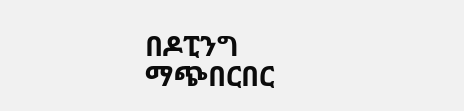በዶፒንግ ማጭበርበር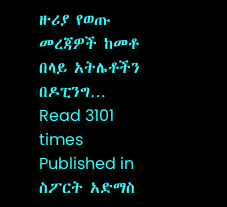ዙሪያ የወጡ መረጃዎች ከመቶ በላይ አትሌቶችን በዶፒንግ…
Read 3101 times
Published in
ስፖርት አድማስ